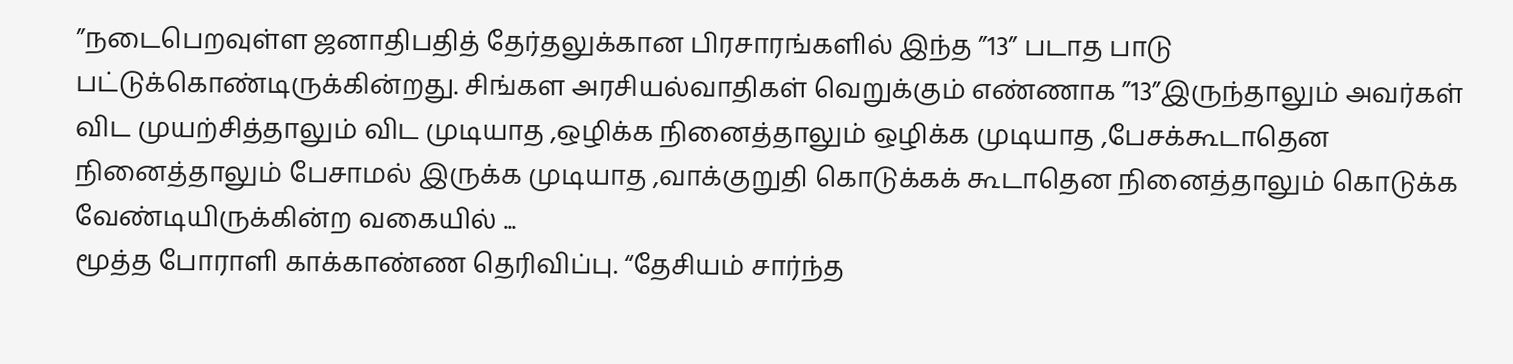”நடைபெறவுள்ள ஜனாதிபதித் தேர்தலுக்கான பிரசாரங்களில் இந்த ”13” படாத பாடு பட்டுக்கொண்டிருக்கின்றது. சிங்கள அரசியல்வாதிகள் வெறுக்கும் எண்ணாக ”13”இருந்தாலும் அவர்கள் விட முயற்சித்தாலும் விட முடியாத ,ஒழிக்க நினைத்தாலும் ஒழிக்க முடியாத ,பேசக்கூடாதென நினைத்தாலும் பேசாமல் இருக்க முடியாத ,வாக்குறுதி கொடுக்கக் கூடாதென நினைத்தாலும் கொடுக்க வேண்டியிருக்கின்ற வகையில் ...
மூத்த போராளி காக்காண்ண தெரிவிப்பு. “தேசியம் சார்ந்த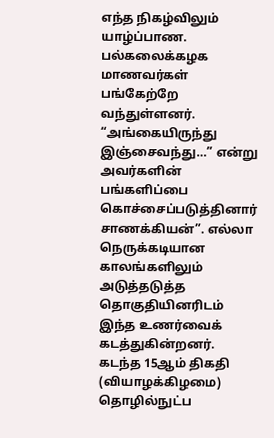எந்த நிகழ்விலும் யாழ்ப்பாண. பல்கலைக்கழக மாணவர்கள் பங்கேற்றே வந்துள்ளனர். “அங்கையிருந்து இஞ்சைவந்து…” என்று அவர்களின் பங்களிப்பை கொச்சைப்படுத்தினார் சாணக்கியன்”. எல்லா நெருக்கடியான காலங்களிலும் அடுத்தடுத்த தொகுதியினரிடம் இந்த உணர்வைக் கடத்துகின்றனர். கடந்த 15ஆம் திகதி (வியாழக்கிழமை) தொழில்நுட்ப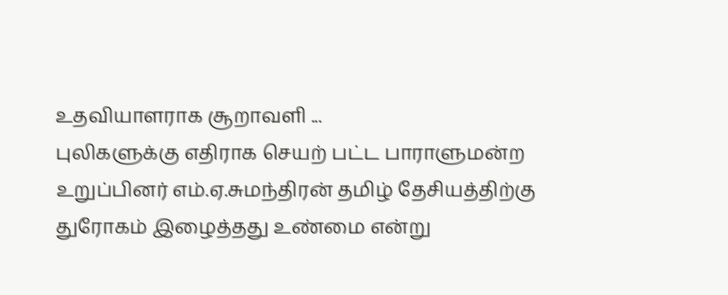உதவியாளராக சூறாவளி ...
புலிகளுக்கு எதிராக செயற் பட்ட பாராளுமன்ற உறுப்பினர் எம்.ஏ.சுமந்திரன் தமிழ் தேசியத்திற்கு துரோகம் இழைத்தது உண்மை என்று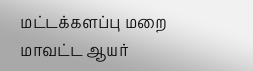மட்டக்களப்பு மறை மாவட்ட ஆயர்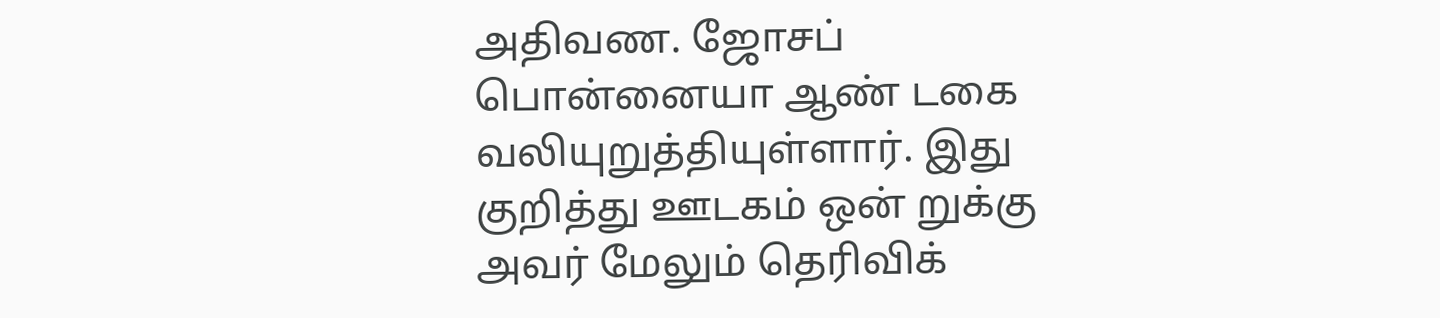அதிவண. ஜோசப் பொன்னையா ஆண் டகை வலியுறுத்தியுள்ளார். இது குறித்து ஊடகம் ஒன் றுக்கு அவர் மேலும் தெரிவிக்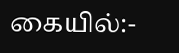கையில்:-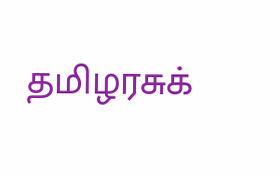தமிழரசுக்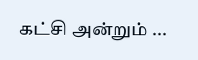கட்சி அன்றும் ...